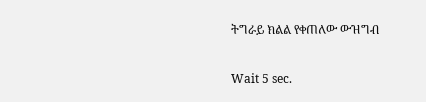ትግራይ ክልል የቀጠለው ውዝግብ

Wait 5 sec.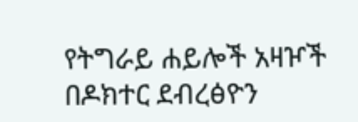የትግራይ ሐይሎች አዛዦች በዶክተር ደብረፅዮን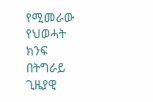የሚመራው የህወሓት ክንፍ በትግራይ ጊዜያዊ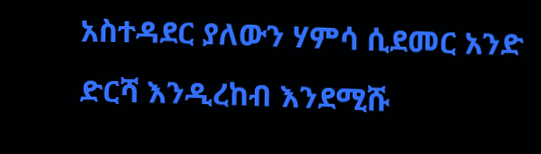አስተዳደር ያለውን ሃምሳ ሲደመር አንድ ድርሻ እንዲረከብ እንደሚሹ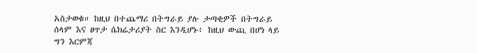አስታወቁ። ከዚህ በተጨማሪ በትግራይ ያሉ ታጣቂዎች በትግራይ ሰላም እና ፀጥታ ሴክሬታሪያት ስር እንዲሆኑ፥ ከዚህ ውጪ በሆነ ላይ ግን እርምጃ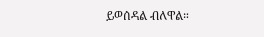ይወሰዳል ብለዋል።